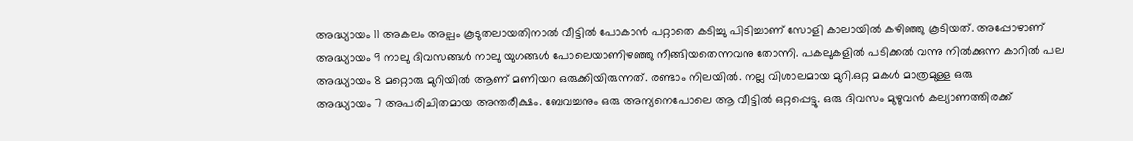അദ്ധ്യായം 11 അകലം അല്പം കൂടുതലായതിനാൽ വീട്ടിൽ പോകാൻ പറ്റാതെ കടിച്ചു പിടിച്ചാണ് സോളി കാലായിൽ കഴിഞ്ഞു കൂടിയത്. അപ്പോഴാണ്
അദ്ധ്യായം 9 നാലു ദിവസങ്ങൾ നാലു യുഗങ്ങൾ പോലെയാണിഴഞ്ഞു നീങ്ങിയതെന്നവനു തോന്നി. പകലുകളിൽ പടിക്കൽ വന്നു നിൽക്കുന്ന കാറിൽ പല
അദ്ധ്യായം 8 മറ്റൊരു മുറിയിൽ ആണ് മണിയറ ഒരുക്കിയിരുന്നത്. രണ്ടാം നിലയിൽ. നല്ല വിശാലമായ മുറി.ഒറ്റ മകൾ മാത്രമുള്ള ഒരു
അദ്ധ്യായം 7 അപരിചിതമായ അന്തരീക്ഷം. ബേവച്ചനും ഒരു അന്യനെപോലെ ആ വീട്ടിൽ ഒറ്റപ്പെട്ടു. ഒരു ദിവസം മുഴുവൻ കല്യാണത്തിരക്ക്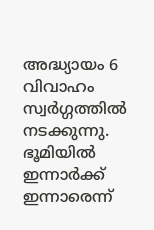അദ്ധ്യായം 6 വിവാഹം സ്വർഗ്ഗത്തിൽ നടക്കുന്നു. ഭൂമിയിൽ ഇന്നാർക്ക് ഇന്നാരെന്ന്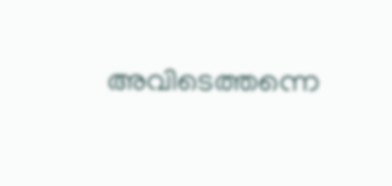അവിടെത്തന്നെ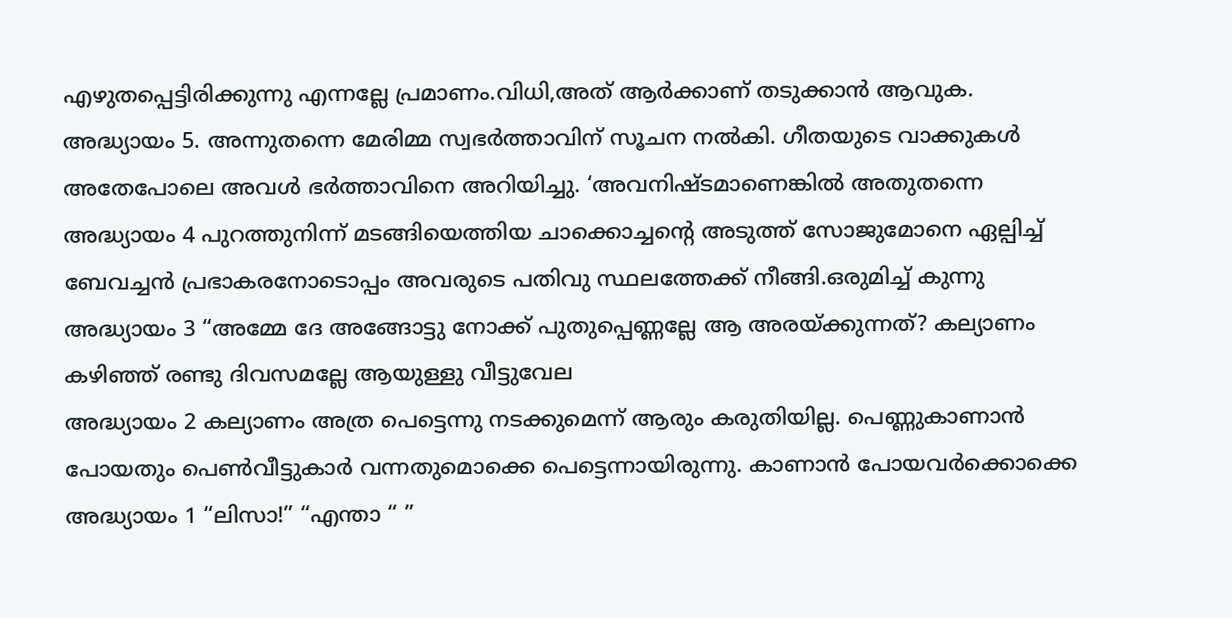എഴുതപ്പെട്ടിരിക്കുന്നു എന്നല്ലേ പ്രമാണം.വിധി,അത് ആർക്കാണ് തടുക്കാൻ ആവുക.
അദ്ധ്യായം 5. അന്നുതന്നെ മേരിമ്മ സ്വഭർത്താവിന് സൂചന നൽകി. ഗീതയുടെ വാക്കുകൾ അതേപോലെ അവൾ ഭർത്താവിനെ അറിയിച്ചു. ‘അവനിഷ്ടമാണെങ്കിൽ അതുതന്നെ
അദ്ധ്യായം 4 പുറത്തുനിന്ന് മടങ്ങിയെത്തിയ ചാക്കൊച്ചന്റെ അടുത്ത് സോജുമോനെ ഏല്പിച്ച് ബേവച്ചൻ പ്രഭാകരനോടൊപ്പം അവരുടെ പതിവു സ്ഥലത്തേക്ക് നീങ്ങി.ഒരുമിച്ച് കുന്നു
അദ്ധ്യായം 3 “അമ്മേ ദേ അങ്ങോട്ടു നോക്ക് പുതുപ്പെണ്ണല്ലേ ആ അരയ്ക്കുന്നത്? കല്യാണം കഴിഞ്ഞ് രണ്ടു ദിവസമല്ലേ ആയുള്ളു വീട്ടുവേല
അദ്ധ്യായം 2 കല്യാണം അത്ര പെട്ടെന്നു നടക്കുമെന്ന് ആരും കരുതിയില്ല. പെണ്ണുകാണാൻ പോയതും പെൺവീട്ടുകാർ വന്നതുമൊക്കെ പെട്ടെന്നായിരുന്നു. കാണാൻ പോയവർക്കൊക്കെ
അദ്ധ്യായം 1 “ലിസാ!” “എന്താ “ ”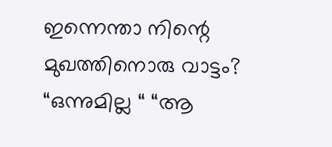ഇന്നെന്താ നിന്റെ മുഖത്തിനൊരു വാട്ടം? “ഒന്നുമില്ല “ “ആ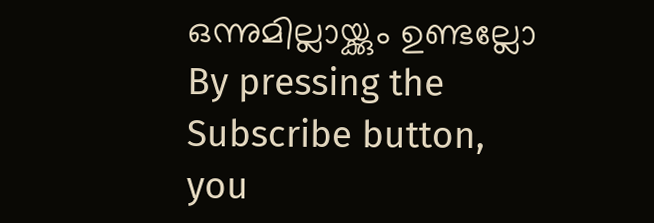ഒന്നുമില്ലായ്ക്കും ഉണ്ടല്ലോ
By pressing the Subscribe button, you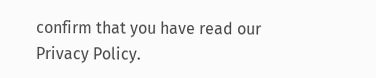confirm that you have read our Privacy Policy.